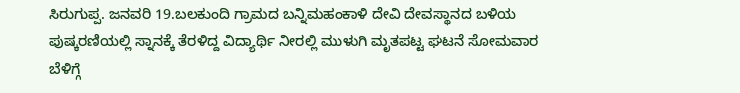ಸಿರುಗುಪ್ಪ. ಜನವರಿ 19.ಬಲಕುಂದಿ ಗ್ರಾಮದ ಬನ್ನಿಮಹಂಕಾಳಿ ದೇವಿ ದೇವಸ್ಥಾನದ ಬಳಿಯ ಪುಷ್ಕರಣಿಯಲ್ಲಿ ಸ್ನಾನಕ್ಕೆ ತೆರಳಿದ್ದ ವಿದ್ಯಾರ್ಥಿ ನೀರಲ್ಲಿ ಮುಳುಗಿ ಮೃತಪಟ್ಟ ಘಟನೆ ಸೋಮವಾರ ಬೆಳಿಗ್ಗೆ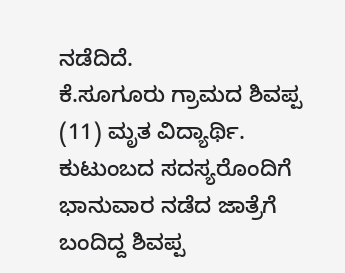ನಡೆದಿದೆ.
ಕೆ.ಸೂಗೂರು ಗ್ರಾಮದ ಶಿವಪ್ಪ (11) ಮೃತ ವಿದ್ಯಾರ್ಥಿ. ಕುಟುಂಬದ ಸದಸ್ಯರೊಂದಿಗೆ ಭಾನುವಾರ ನಡೆದ ಜಾತ್ರೆಗೆ ಬಂದಿದ್ದ ಶಿವಪ್ಪ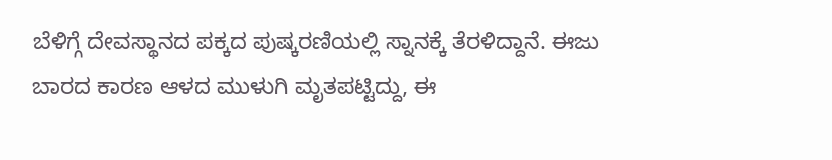ಬೆಳಿಗ್ಗೆ ದೇವಸ್ಥಾನದ ಪಕ್ಕದ ಪುಷ್ಕರಣಿಯಲ್ಲಿ ಸ್ನಾನಕ್ಕೆ ತೆರಳಿದ್ದಾನೆ. ಈಜು ಬಾರದ ಕಾರಣ ಆಳದ ಮುಳುಗಿ ಮೃತಪಟ್ಟಿದ್ದು, ಈ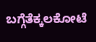ಬಗ್ಗೆತೆಕ್ಕಲಕೋಟೆ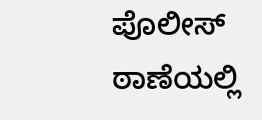ಪೊಲೀಸ್ ಠಾಣೆಯಲ್ಲಿ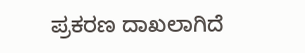ಪ್ರಕರಣ ದಾಖಲಾಗಿದೆ